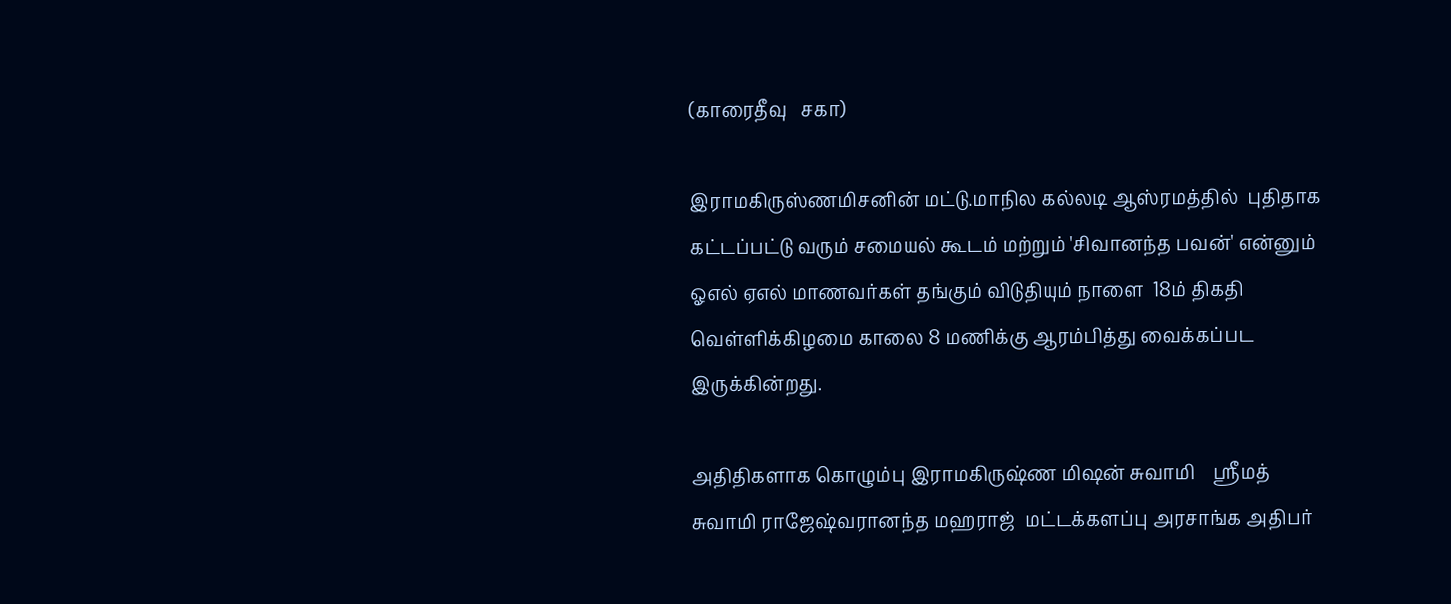(காரைதீவு   சகா)

இராமகிருஸ்ணமிசனின் மட்டு.மாநில கல்லடி ஆஸ்ரமத்தில்  புதிதாக கட்டப்பட்டு வரும் சமையல் கூடம் மற்றும் 'சிவானந்த பவன்' என்னும் ஓஎல் ஏஎல் மாணவர்கள் தங்கும் விடுதியும் நாளை  18ம் திகதி வெள்ளிக்கிழமை காலை 8 மணிக்கு ஆரம்பித்து வைக்கப்பட இருக்கின்றது.

அதிதிகளாக கொழும்பு இராமகிருஷ்ண மிஷன் சுவாமி    ஸ்ரீமத் சுவாமி ராஜேஷ்வரானந்த மஹராஜ்  மட்டக்களப்பு அரசாங்க அதிபர்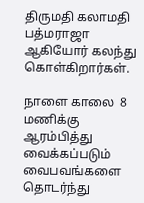திருமதி கலாமதி பத்மராஜா ஆகியோர் கலந்து கொள்கிறார்கள்.

நாளை காலை  8 மணிக்கு ஆரம்பித்து வைக்கப்படும் வைபவங்களை தொடர்ந்து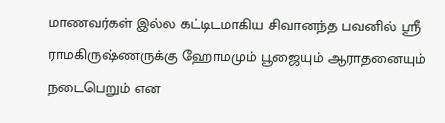மாணவர்கள் இல்ல கட்டிடமாகிய சிவானந்த பவனில் ஸ்ரீ ராமகிருஷ்ணருக்கு ஹோமமும் பூஜையும் ஆராதனையும் நடைபெறும் என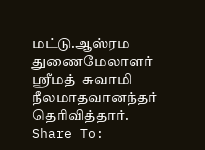மட்டு.ஆஸ்ரம துணைமேலாளர் ஸ்ரீமத்  சுவாமி நீலமாதவானந்தர் தெரிவித்தார்.
Share To: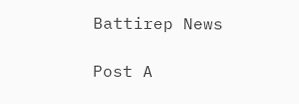Battirep News

Post A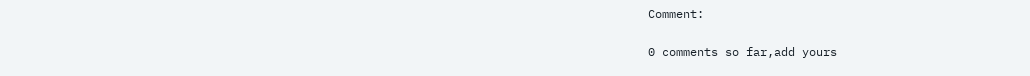Comment:

0 comments so far,add yours